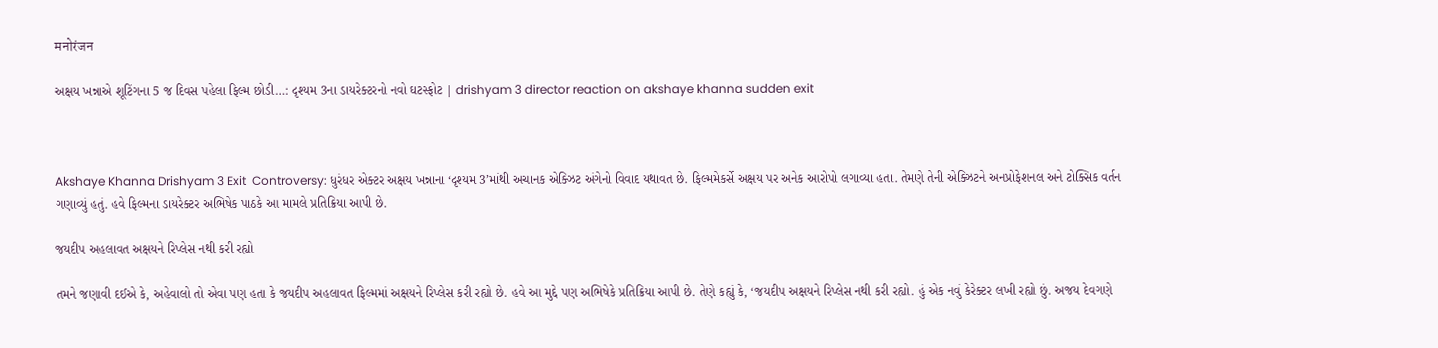मनोरंजन

અક્ષય ખન્નાએ શૂટિંગના 5 જ દિવસ પહેલા ફિલ્મ છોડી…: દૃશ્યમ 3ના ડાયરેક્ટરનો નવો ઘટસ્ફોટ | drishyam 3 director reaction on akshaye khanna sudden exit



Akshaye Khanna Drishyam 3 Exit  Controversy: ધુરંધર એક્ટર અક્ષય ખન્નાના ‘દૃશ્યમ 3’માંથી અચાનક એક્ઝિટ અંગેનો વિવાદ યથાવત છે. ફિલ્મમેકર્સે અક્ષય પર અનેક આરોપો લગાવ્યા હતા. તેમણે તેની એક્ઝિટને અનપ્રોફેશનલ અને ટોક્સિક વર્તન ગણાવ્યું હતું. હવે ફિલ્મના ડાયરેક્ટર અભિષેક પાઠકે આ મામલે પ્રતિક્રિયા આપી છે.

જયદીપ અહલાવત અક્ષયને રિપ્લેસ નથી કરી રહ્યો

તમને જણાવી દઈએ કે, અહેવાલો તો એવા પણ હતા કે જયદીપ અહલાવત ફિલ્મમાં અક્ષયને રિપ્લેસ કરી રહ્યો છે. હવે આ મુદ્દે પણ અભિષેકે પ્રતિક્રિયા આપી છે. તેણે કહ્યું કે, ‘જયદીપ અક્ષયને રિપ્લેસ નથી કરી રહ્યો. હું એક નવું કેરેક્ટર લખી રહ્યો છું. અજય દેવગણે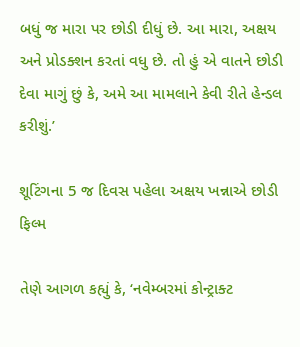બધું જ મારા પર છોડી દીધું છે. આ મારા, અક્ષય અને પ્રોડક્શન કરતાં વધુ છે. તો હું એ વાતને છોડી દેવા માગું છું કે, અમે આ મામલાને કેવી રીતે હેન્ડલ કરીશું.’

શૂટિંગના 5 જ દિવસ પહેલા અક્ષય ખન્નાએ છોડી ફિલ્મ

તેણે આગળ કહ્યું કે, ‘નવેમ્બરમાં કોન્ટ્રાક્ટ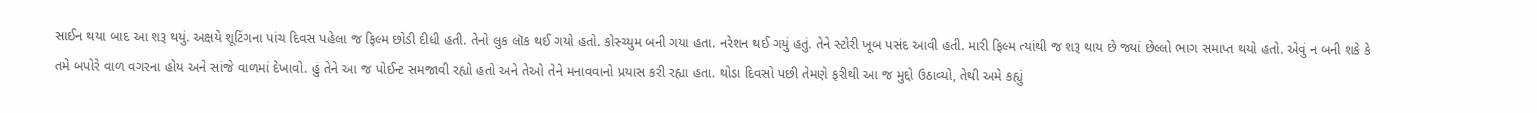સાઈન થયા બાદ આ શરૂ થયું. અક્ષયે શૂટિંગના પાંચ દિવસ પહેલા જ ફિલ્મ છોડી દીધી હતી. તેનો લુક લૉક થઈ ગયો હતો. કોસ્ચ્યુમ બની ગયા હતા. નરેશન થઈ ગયું હતું. તેને સ્ટોરી ખૂબ પસંદ આવી હતી. મારી ફિલ્મ ત્યાંથી જ શરૂ થાય છે જ્યાં છેલ્લો ભાગ સમાપ્ત થયો હતો. એવું ન બની શકે કે તમે બપોરે વાળ વગરના હોય અને સાંજે વાળમાં દેખાવો. હું તેને આ જ પોઈન્ટ સમજાવી રહ્યો હતો અને તેઓ તેને મનાવવાનો પ્રયાસ કરી રહ્યા હતા. થોડા દિવસો પછી તેમણે ફરીથી આ જ મુદ્દો ઉઠાવ્યો, તેથી અમે કહ્યું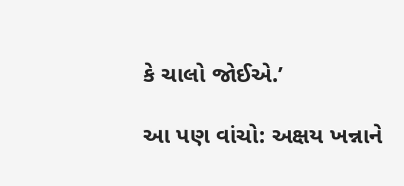કે ચાલો જોઈએ.’

આ પણ વાંચો: અક્ષય ખન્નાને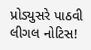પ્રોડ્યુસરે પાઠવી લીગલ નોટિસ!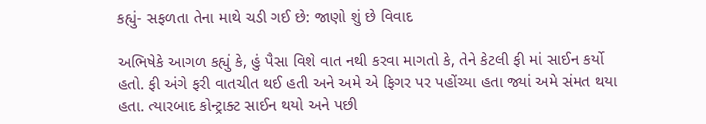કહ્યું- સફળતા તેના માથે ચડી ગઈ છે: જાણો શું છે વિવાદ

અભિષેકે આગળ કહ્યું કે, હું પૈસા વિશે વાત નથી કરવા માગતો કે, તેને કેટલી ફી માં સાઈન કર્યો હતો. ફી અંગે ફરી વાતચીત થઈ હતી અને અમે એ ફિગર પર પહોંચ્યા હતા જ્યાં અમે સંમત થયા હતા. ત્યારબાદ કોન્ટ્રાક્ટ સાઈન થયો અને પછી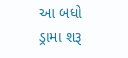આ બધો ડ્રામા શરૂ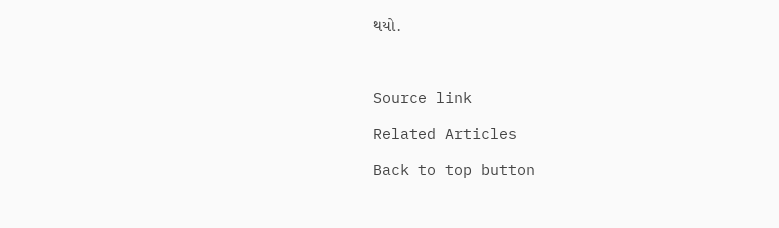થયો.



Source link

Related Articles

Back to top button